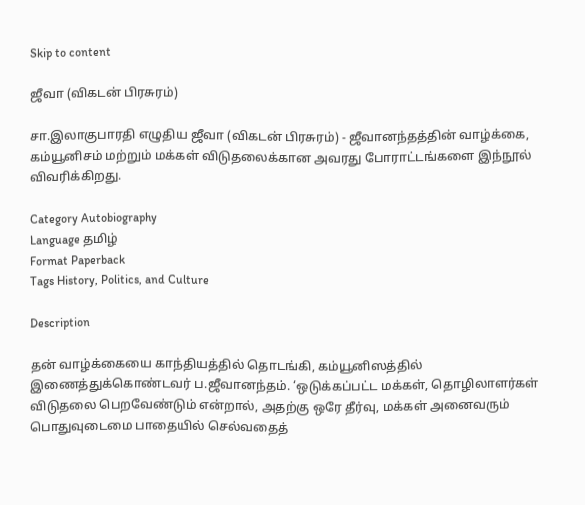Skip to content

ஜீவா (விகடன் பிரசுரம்)

சா.இலாகுபாரதி எழுதிய ஜீவா (விகடன் பிரசுரம்) - ஜீவானந்தத்தின் வாழ்க்கை, கம்யூனிசம் மற்றும் மக்கள் விடுதலைக்கான அவரது போராட்டங்களை இந்நூல் விவரிக்கிறது.

Category Autobiography
Language தமிழ்
Format Paperback
Tags History, Politics, and Culture

Description

தன் வாழ்க்கையை காந்தியத்தில் தொடங்கி, கம்யூனிஸத்தில் இணைத்துக்கொண்டவர் ப.ஜீவானந்தம். ‘ஒடுக்கப்பட்ட மக்கள், தொழிலாளர்கள் விடுதலை பெறவேண்டும் என்றால், அதற்கு ஒரே தீர்வு, மக்கள் அனைவரும் பொதுவுடைமை பாதையில் செல்வதைத்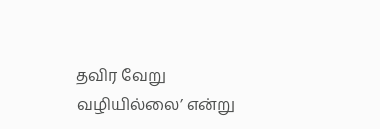தவிர வேறு வழியில்லை’ என்று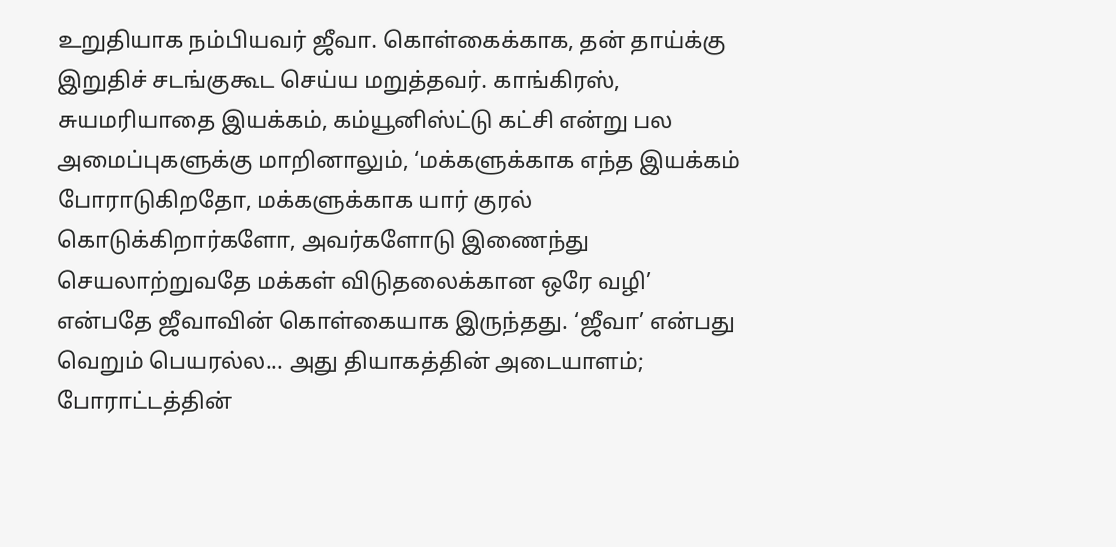உறுதியாக நம்பியவர் ஜீவா. கொள்கைக்காக, தன் தாய்க்கு இறுதிச் சடங்குகூட செய்ய மறுத்தவர். காங்கிரஸ், சுயமரியாதை இயக்கம், கம்யூனிஸ்ட்டு கட்சி என்று பல அமைப்புகளுக்கு மாறினாலும், ‘மக்களுக்காக எந்த இயக்கம் போராடுகிறதோ, மக்களுக்காக யார் குரல் கொடுக்கிறார்களோ, அவர்களோடு இணைந்து செயலாற்றுவதே மக்கள் விடுதலைக்கான ஒரே வழி’ என்பதே ஜீவாவின் கொள்கையாக இருந்தது. ‘ஜீவா’ என்பது வெறும் பெயரல்ல... அது தியாகத்தின் அடையாளம்; போராட்டத்தின்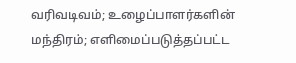வரிவடிவம்; உழைப்பாளர்களின் மந்திரம்; எளிமைப்படுத்தப்பட்ட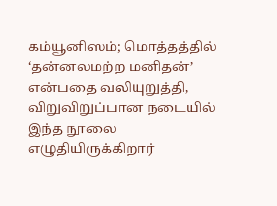கம்யூனிஸம்; மொத்தத்தில் ‘தன்னலமற்ற மனிதன்’ என்பதை வலியுறுத்தி, விறுவிறுப்பான நடையில் இந்த நூலை எழுதியிருக்கிறார்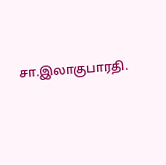சா.இலாகுபாரதி.